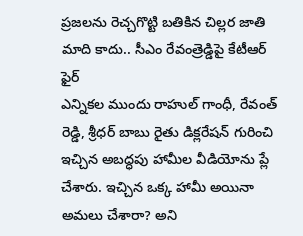ప్రజలను రెచ్చగొట్టి బతికిన చిల్లర జాతి మాది కాదు.. సీఎం రేవంత్రెడ్డిపై కేటీఆర్ ఫైర్
ఎన్నికల ముందు రాహుల్ గాంధీ, రేవంత్ రెడ్డి, శ్రీధర్ బాబు రైతు డిక్లరేషన్ గురించి ఇచ్చిన అబద్ధపు హామీల వీడియోను ప్లే చేశారు. ఇచ్చిన ఒక్క హామీ అయినా అమలు చేశారా? అని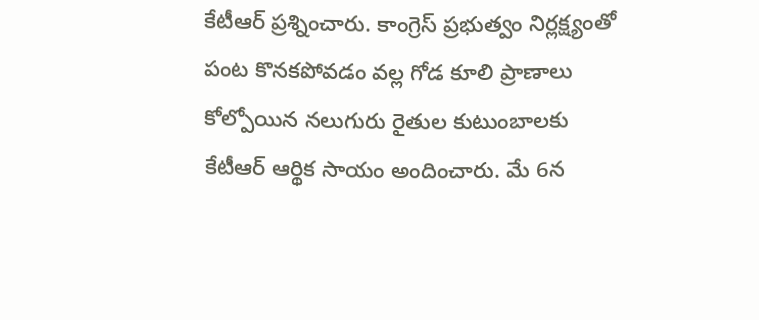కేటీఆర్ ప్రశ్నించారు. కాంగ్రెస్ ప్రభుత్వం నిర్లక్ష్యంతో పంట కొనకపోవడం వల్ల గోడ కూలి ప్రాణాలు కోల్పోయిన నలుగురు రైతుల కుటుంబాలకు కేటీఆర్ ఆర్థిక సాయం అందించారు. మే 6న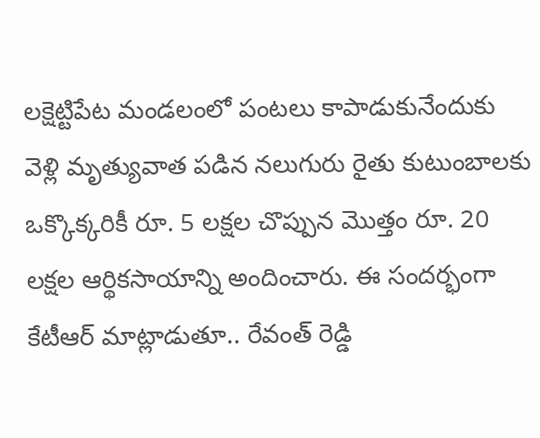లక్షెట్టిపేట మండలంలో పంటలు కాపాడుకునేందుకు వెళ్లి మృత్యువాత పడిన నలుగురు రైతు కుటుంబాలకు ఒక్కొక్కరికీ రూ. 5 లక్షల చొప్పున మొత్తం రూ. 20 లక్షల ఆర్థికసాయాన్ని అందించారు. ఈ సందర్భంగా కేటీఆర్ మాట్లాడుతూ.. రేవంత్ రెడ్డి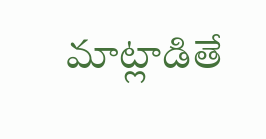మాట్లాడితే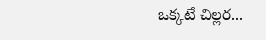ఒక్కటే చిల్లర...